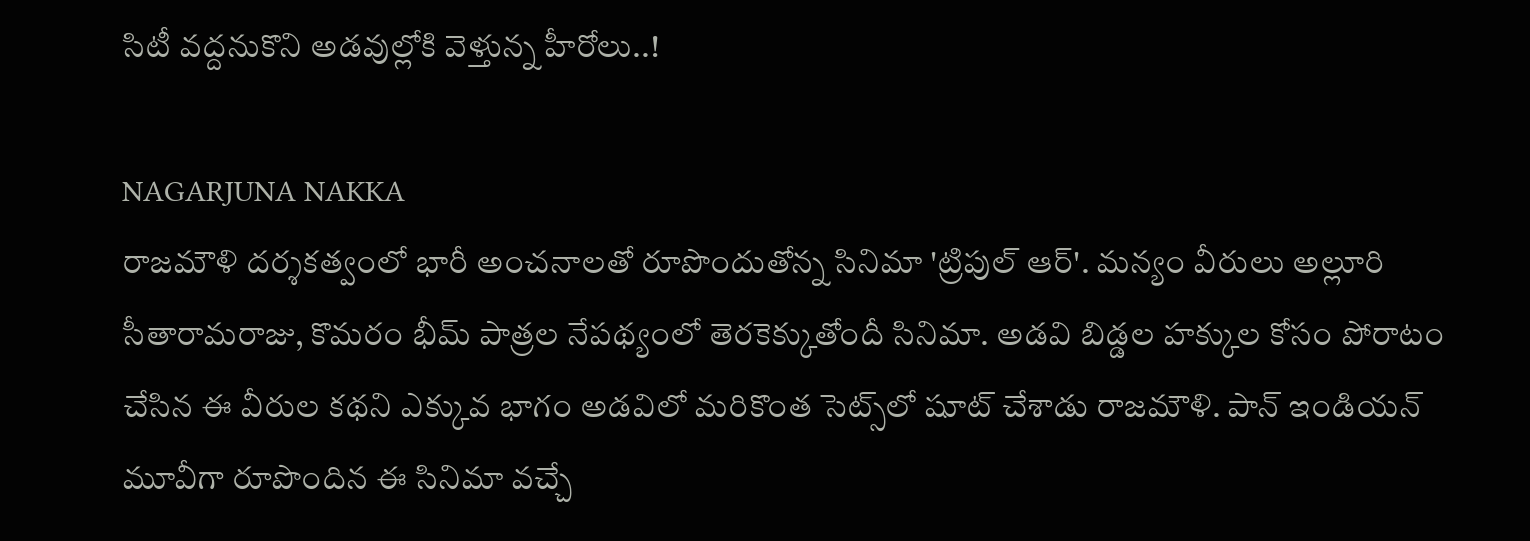సిటీ వద్దనుకొని అడవుల్లోకి వెళ్తున్న హీరోలు..!

NAGARJUNA NAKKA
రాజమౌళి దర్శకత్వంలో భారీ అంచనాలతో రూపొందుతోన్న సినిమా 'ట్రిపుల్ ఆర్'. మన్యం వీరులు అల్లూరి సీతారామరాజు, కొమరం భీమ్ పాత్రల నేపథ్యంలో తెరకెక్కుతోందీ సినిమా. అడవి బిడ్డల హక్కుల కోసం పోరాటం చేసిన ఈ వీరుల కథని ఎక్కువ భాగం అడవిలో మరికొంత సెట్స్‌లో షూట్‌ చేశాడు రాజమౌళి. పాన్ ఇండియన్ మూవీగా రూపొందిన ఈ సినిమా వచ్చే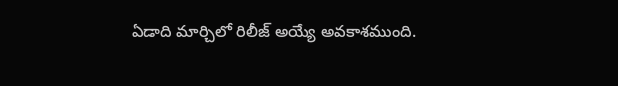ఏడాది మార్చిలో రిలీజ్ అయ్యే అవకాశముంది.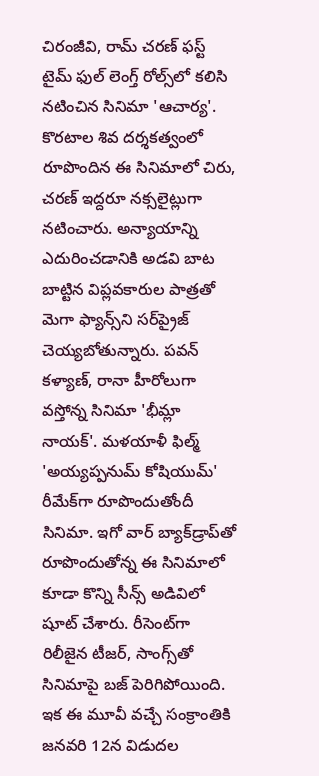చిరంజీవి, రామ్ చరణ్ ఫస్ట్‌ టైమ్‌ ఫుల్ లెంగ్త్ రోల్స్‌లో కలిసి నటించిన సినిమా 'ఆచార్య'. కొరటాల శివ దర్శకత్వంలో రూపొందిన ఈ సినిమాలో చిరు, చరణ్ ఇద్దరూ నక్సలైట్లుగా నటించారు. అన్యాయాన్ని ఎదురించడానికి అడవి బాట బాట్టిన విప్లవకారుల పాత్రతో మెగా ఫ్యాన్స్‌ని సర్‌ప్రైజ్ చెయ్యబోతున్నారు. పవన్ కళ్యాణ్‌, రానా హీరోలుగా వస్తోన్న సినిమా 'భీమ్లా నాయక్'. మళయాళీ ఫిల్మ్ 'అయ్యప్పనుమ్ కోషియుమ్'  రీమేక్‌గా రూపొందుతోందీ సినిమా. ఇగో వార్ బ్యాక్‌డ్రాప్‌తో రూపొందుతోన్న ఈ సినిమాలో కూడా కొన్ని సీన్స్‌ అడివిలో షూట్‌ చేశారు. రీసెంట్‌గా రిలీజైన టీజర్, సాంగ్స్‌తో సినిమాపై బజ్ పెరిగిపోయింది. ఇక ఈ మూవీ వచ్చే సంక్రాంతికి జనవరి 12న విడుదల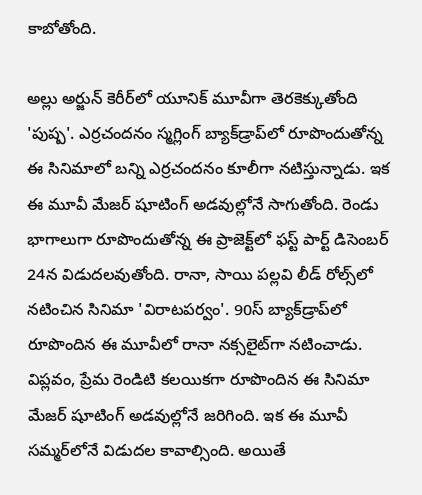కాబోతోంది.

అల్లు అర్జున్‌ కెరీర్‌లో యూనిక్‌ మూవీగా తెరకెక్కుతోంది 'పుష్ప'. ఎర్రచందనం స్మగ్లింగ్ బ్యాక్‌డ్రాప్‌లో రూపొందుతోన్న ఈ సినిమాలో బన్ని ఎర్రచందనం కూలీగా నటిస్తున్నాడు. ఇక ఈ మూవీ మేజర్ షూటింగ్‌ అడవుల్లోనే సాగుతోంది. రెండు భాగాలుగా రూపొందుతోన్న ఈ ప్రాజెక్ట్‌లో ఫస్ట్‌ పార్ట్ డిసెంబర్ 24న విడుదలవుతోంది. రానా, సాయి పల్లవి లీడ్‌ రోల్స్‌లో నటించిన సినిమా 'విరాటపర్వం'. 90స్ బ్యాక్‌డ్రాప్‌లో రూపొందిన ఈ మూవీలో రానా నక్సలైట్‌గా నటించాడు. విప్లవం, ప్రేమ రెండిటి కలయికగా రూపొందిన ఈ సినిమా మేజర్‌ షూటింగ్‌ అడవుల్లోనే జరిగింది. ఇక ఈ మూవీ సమ్మర్‌లోనే విడుదల కావాల్సింది. అయితే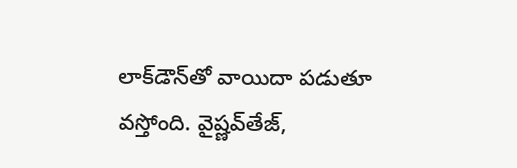లాక్‌డౌన్‌తో వాయిదా పడుతూ వస్తోంది. వైష్ణవ్‌తేజ్,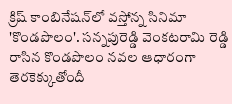క్రిష్ కాంబినేషన్‌లో వస్తోన్న సినిమా 'కొండపొలం'. సన్నపురెడ్డి వెంకటరామి రెడ్డి రాసిన కొండపొలం నవల ఆధారంగా తెరకెక్కుతోందీ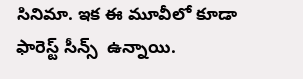సినిమా. ఇక ఈ మూవీలో కూడా ఫారెస్ట్‌ సీన్స్‌  ఉన్నాయి.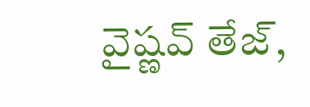వైష్ణవ్‌ తేజ్,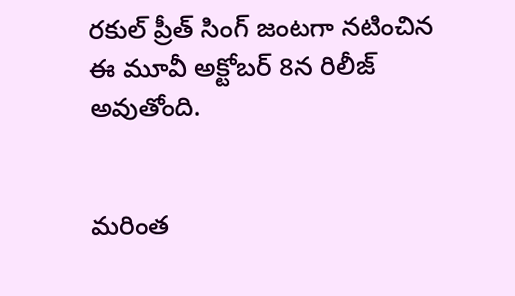రకుల్ ప్రీత్ సింగ్‌ జంటగా నటించిన ఈ మూవీ అక్టోబర్ 8న రిలీజ్ అవుతోంది.


మరింత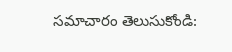సమాచారం తెలుసుకోండి: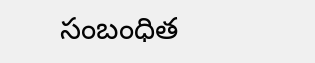సంబంధిత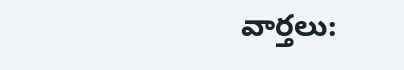వార్తలు: